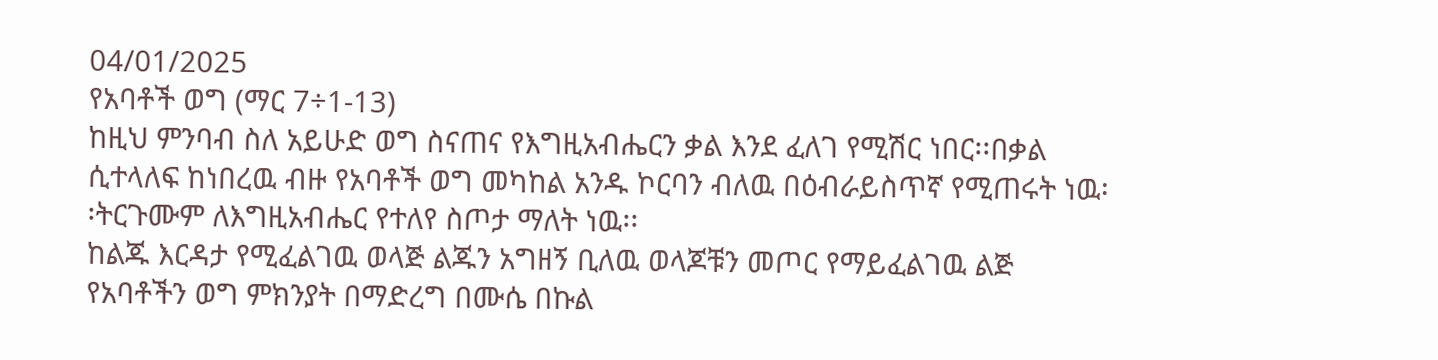04/01/2025
የአባቶች ወግ (ማር 7÷1-13)
ከዚህ ምንባብ ስለ አይሁድ ወግ ስናጠና የእግዚአብሔርን ቃል እንደ ፈለገ የሚሽር ነበር፡፡በቃል ሲተላለፍ ከነበረዉ ብዙ የአባቶች ወግ መካከል አንዱ ኮርባን ብለዉ በዕብራይስጥኛ የሚጠሩት ነዉ፡፡ትርጉሙም ለእግዚአብሔር የተለየ ስጦታ ማለት ነዉ፡፡
ከልጁ እርዳታ የሚፈልገዉ ወላጅ ልጁን አግዘኝ ቢለዉ ወላጆቹን መጦር የማይፈልገዉ ልጅ የአባቶችን ወግ ምክንያት በማድረግ በሙሴ በኩል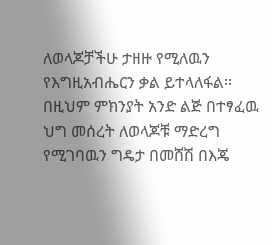ለወላጆቻችሁ ታዘዙ የሚለዉን የእግዚአብሔርን ቃል ይተላለፋል፡፡በዚህም ምክንያት አንድ ልጅ በተፃፈዉ ህግ መሰረት ለወላጆቹ ማድረግ የሚገባዉን ግዴታ በመሸሽ በእጄ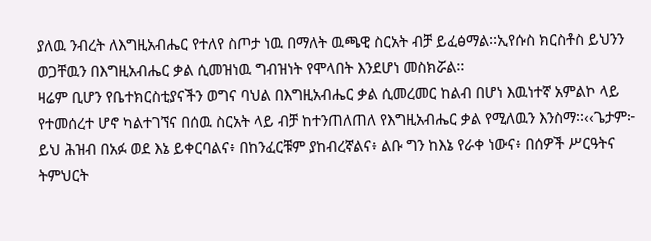ያለዉ ንብረት ለእግዚአብሔር የተለየ ስጦታ ነዉ በማለት ዉጫዊ ስርአት ብቻ ይፈፅማል፡፡ኢየሱስ ክርስቶስ ይህንን ወጋቸዉን በእግዚአብሔር ቃል ሲመዝነዉ ግብዝነት የሞላበት እንደሆነ መስክሯል፡፡
ዛሬም ቢሆን የቤተክርስቲያናችን ወግና ባህል በእግዚአብሔር ቃል ሲመረመር ከልብ በሆነ እዉነተኛ አምልኮ ላይ የተመሰረተ ሆኖ ካልተገኘና በሰዉ ስርአት ላይ ብቻ ከተንጠለጠለ የእግዚአብሔር ቃል የሚለዉን እንስማ፡፡‹‹ጌታም፦ ይህ ሕዝብ በአፉ ወደ እኔ ይቀርባልና፥ በከንፈርቹም ያከብረኛልና፥ ልቡ ግን ከእኔ የራቀ ነውና፥ በሰዎች ሥርዓትና ትምህርት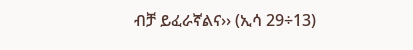ብቻ ይፈራኛልና›› (ኢሳ 29÷13)